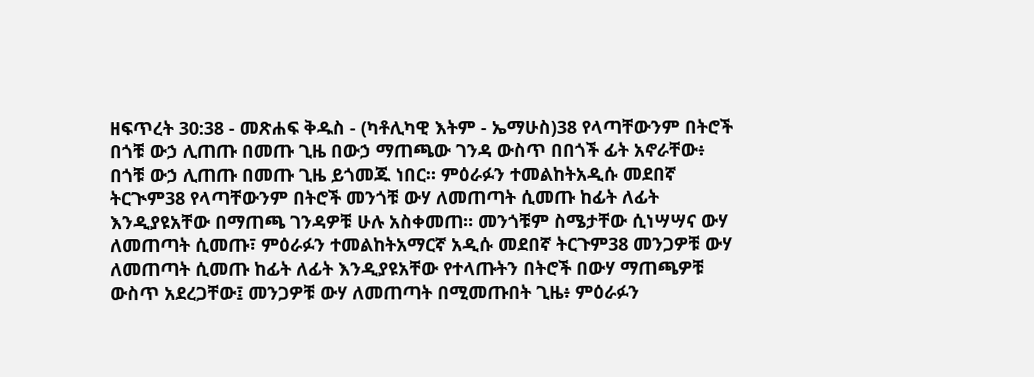ዘፍጥረት 30:38 - መጽሐፍ ቅዱስ - (ካቶሊካዊ እትም - ኤማሁስ)38 የላጣቸውንም በትሮች በጎቹ ውኃ ሊጠጡ በመጡ ጊዜ በውኃ ማጠጫው ገንዳ ውስጥ በበጎች ፊት አኖራቸው፥ በጎቹ ውኃ ሊጠጡ በመጡ ጊዜ ይጎመጁ ነበር። ምዕራፉን ተመልከትአዲሱ መደበኛ ትርጒም38 የላጣቸውንም በትሮች መንጎቹ ውሃ ለመጠጣት ሲመጡ ከፊት ለፊት እንዲያዩአቸው በማጠጫ ገንዳዎቹ ሁሉ አስቀመጠ። መንጎቹም ስሜታቸው ሲነሣሣና ውሃ ለመጠጣት ሲመጡ፣ ምዕራፉን ተመልከትአማርኛ አዲሱ መደበኛ ትርጉም38 መንጋዎቹ ውሃ ለመጠጣት ሲመጡ ከፊት ለፊት እንዲያዩአቸው የተላጡትን በትሮች በውሃ ማጠጫዎቹ ውስጥ አደረጋቸው፤ መንጋዎቹ ውሃ ለመጠጣት በሚመጡበት ጊዜ፥ ምዕራፉን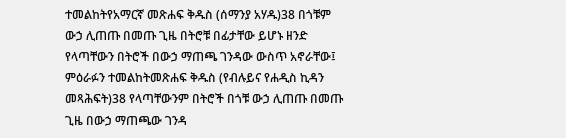ተመልከትየአማርኛ መጽሐፍ ቅዱስ (ሰማንያ አሃዱ)38 በጎቹም ውኃ ሊጠጡ በመጡ ጊዜ በትሮቹ በፊታቸው ይሆኑ ዘንድ የላጣቸውን በትሮች በውኃ ማጠጫ ገንዳው ውስጥ አኖራቸው፤ ምዕራፉን ተመልከትመጽሐፍ ቅዱስ (የብሉይና የሐዲስ ኪዳን መጻሕፍት)38 የላጣቸውንም በትሮች በጎቹ ውኃ ሊጠጡ በመጡ ጊዜ በውኃ ማጠጫው ገንዳ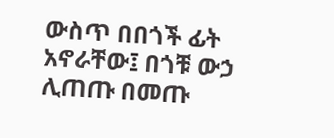ውስጥ በበጎች ፊት አኖራቸው፤ በጎቹ ውኃ ሊጠጡ በመጡ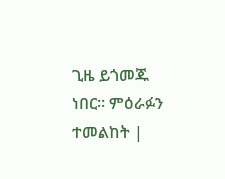ጊዜ ይጎመጁ ነበር። ምዕራፉን ተመልከት |